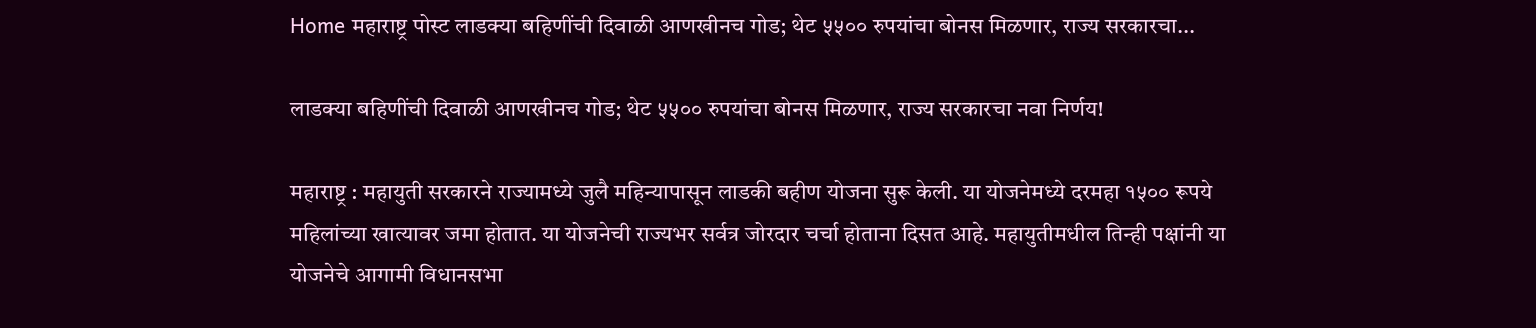Home महाराष्ट्र पोस्ट लाडक्या बहिणींची दिवाळी आणखीनच गोड; थेट ५५०० रुपयांचा बोनस मिळणार, राज्य सरकारचा...

लाडक्या बहिणींची दिवाळी आणखीनच गोड; थेट ५५०० रुपयांचा बोनस मिळणार, राज्य सरकारचा नवा निर्णय!

महाराष्ट्र : महायुती सरकारने राज्यामध्ये जुलै महिन्यापासून लाडकी बहीण योजना सुरू केली. या योजनेमध्ये दरमहा १५०० रूपये महिलांच्या खात्यावर जमा होतात. या योजनेची राज्यभर सर्वत्र जोरदार चर्चा होताना दिसत आहे. महायुतीमधील तिन्ही पक्षांनी या योजनेचे आगामी विधानसभा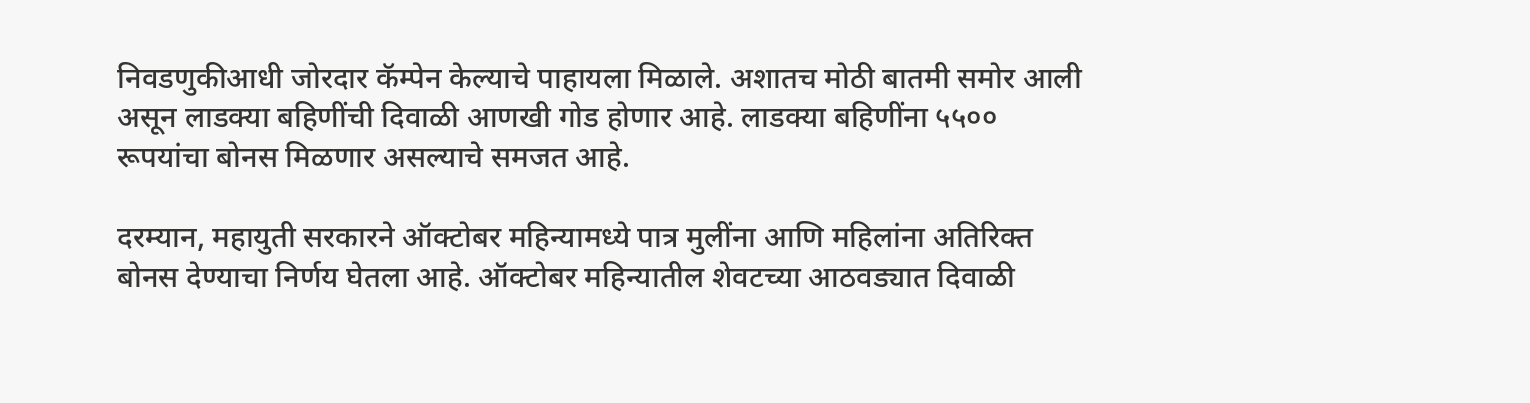निवडणुकीआधी जोरदार कॅम्पेन केल्याचे पाहायला मिळाले. अशातच मोठी बातमी समोर आली असून लाडक्या बहिणींची दिवाळी आणखी गोड होणार आहे. लाडक्या बहिणींना ५५०० रूपयांचा बोनस मिळणार असल्याचे समजत आहे.

दरम्यान, महायुती सरकारने ऑक्टोबर महिन्यामध्ये पात्र मुलींना आणि महिलांना अतिरिक्त बोनस देण्याचा निर्णय घेतला आहे. ऑक्टोबर महिन्यातील शेवटच्या आठवड्यात दिवाळी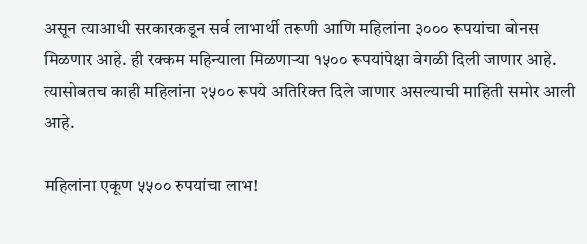असून त्याआधी सरकारकडून सर्व लाभार्थी तरूणी आणि महिलांना ३००० रूपयांचा बोनस मिळणार आहे. ही रक्कम महिन्याला मिळणाऱ्या १५०० रूपयांपेक्षा वेगळी दिली जाणार आहे. त्यासोबतच काही महिलांना २५०० रूपये अतिरिक्त दिले जाणार असल्याची माहिती समोर आली आहे.

महिलांना एकूण ५५०० रुपयांचा लाभ!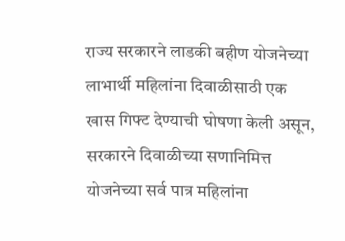राज्य सरकारने लाडकी बहीण योजनेच्या लाभार्थी महिलांना दिवाळीसाठी एक खास गिफ्ट देण्याची घोषणा केली असून, सरकारने दिवाळीच्या सणानिमित्त योजनेच्या सर्व पात्र महिलांना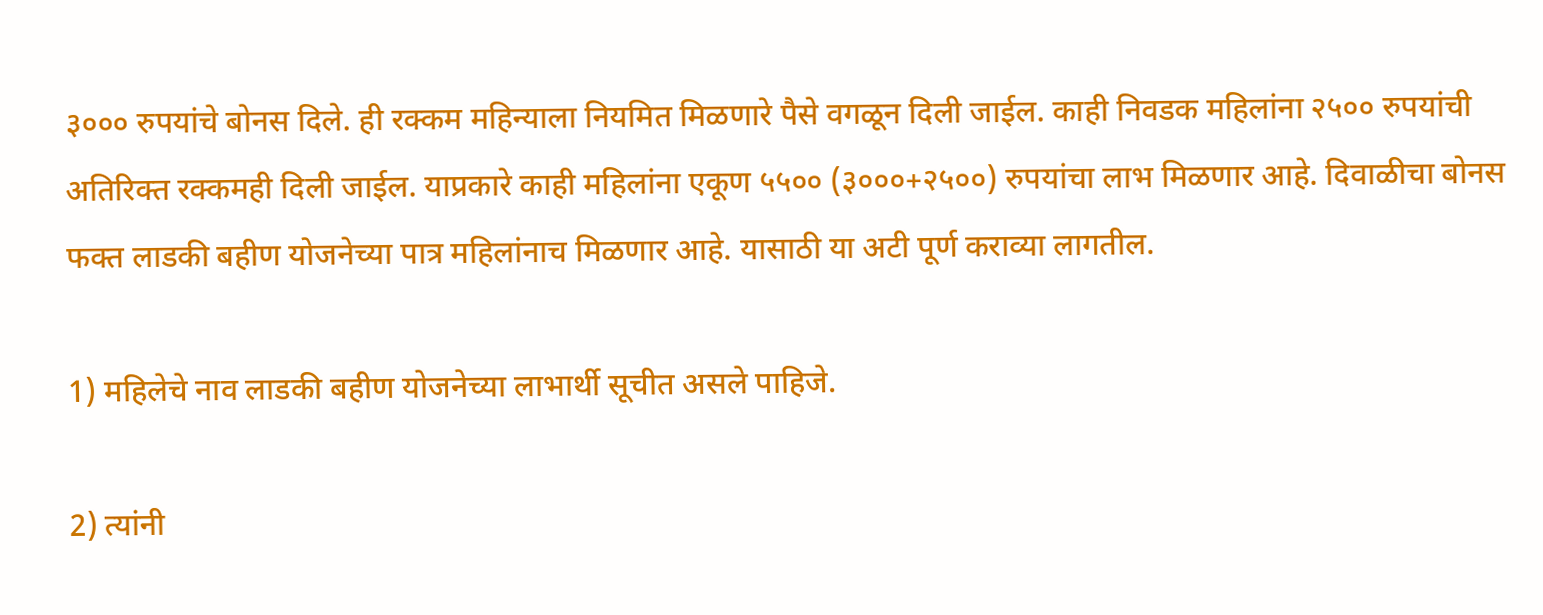३००० रुपयांचे बोनस दिले. ही रक्कम महिन्याला नियमित मिळणारे पैसे वगळून दिली जाईल. काही निवडक महिलांना २५०० रुपयांची अतिरिक्त रक्कमही दिली जाईल. याप्रकारे काही महिलांना एकूण ५५०० (३०००+२५००) रुपयांचा लाभ मिळणार आहे. दिवाळीचा बोनस फक्त लाडकी बहीण योजनेच्या पात्र महिलांनाच मिळणार आहे. यासाठी या अटी पूर्ण कराव्या लागतील.

1) महिलेचे नाव लाडकी बहीण योजनेच्या लाभार्थी सूचीत असले पाहिजे.

2) त्यांनी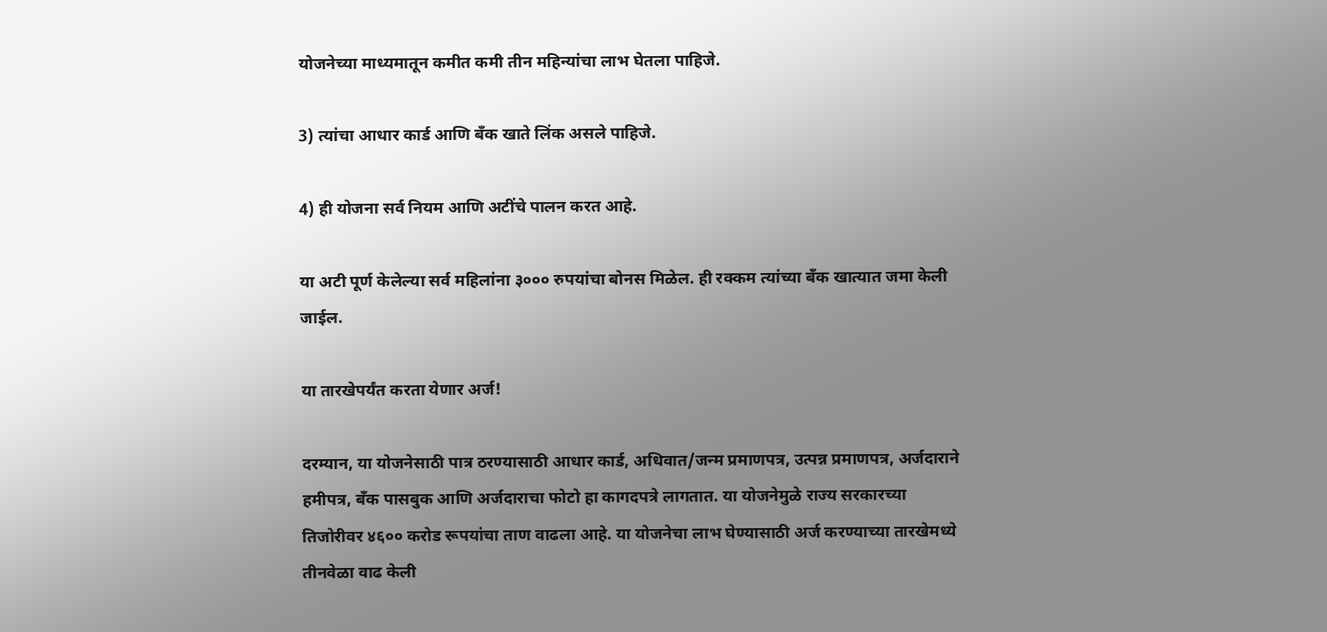योजनेच्या माध्यमातून कमीत कमी तीन महिन्यांचा लाभ घेतला पाहिजे.

3) त्यांचा आधार कार्ड आणि बँक खाते लिंक असले पाहिजे.

4) ही योजना सर्व नियम आणि अटींचे पालन करत आहे.

या अटी पूर्ण केलेल्या सर्व महिलांना ३००० रुपयांचा बोनस मिळेल. ही रक्कम त्यांच्या बँक खात्यात जमा केली जाईल.

या तारखेपर्यंत करता येणार अर्ज!

दरम्यान, या योजनेसाठी पात्र ठरण्यासाठी आधार कार्ड, अधिवात/जन्म प्रमाणपत्र, उत्पन्न प्रमाणपत्र, अर्जदाराने हमीपत्र, बँक पासबुक आणि अर्जदाराचा फोटो हा कागदपत्रे लागतात. या योजनेमुळे राज्य सरकारच्या तिजोरीवर ४६०० करोड रूपयांचा ताण वाढला आहे. या योजनेचा लाभ घेण्यासाठी अर्ज करण्याच्या तारखेमध्ये तीनवेळा वाढ केली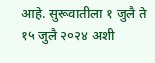आहे. सुरूवातीला १ जुलै ते १५ जुलै २०२४ अशी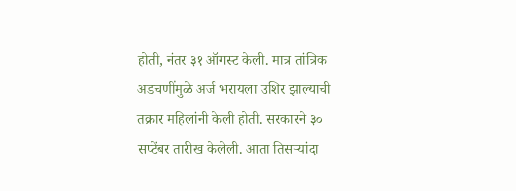होती, नंतर ३१ ऑगस्ट केली. मात्र तांत्रिक अडचणींमुळे अर्ज भरायला उशिर झाल्याची तक्रार महिलांनी केली होती. सरकारने ३० सप्टेंबर तारीख केलेली. आता तिसऱ्यांदा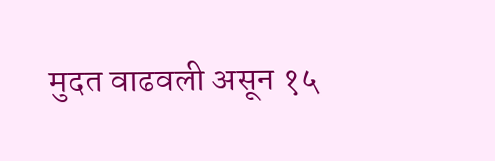मुदत वाढवली असून १५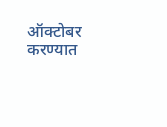ऑक्टोबर करण्यात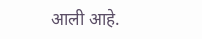आली आहे.